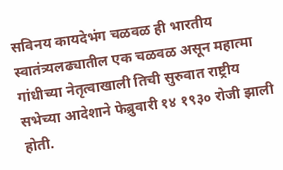सविनय कायदेभंग चळवळ ही भारतीय स्वातंत्र्यलढ्यातील एक चळवळ असून महात्मा गांधीच्या नेतृत्वाखाली तिची सुरुवात राष्ट्रीय सभेच्या आदेशाने फेब्रुवारी १४ १९३० रोजी झाली होती.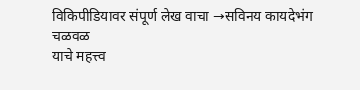विकिपीडियावर संपूर्ण लेख वाचा →सविनय कायदेभंग चळवळ
याचे महत्त्व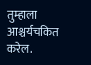तुम्हाला आश्चर्यचकित करेल.